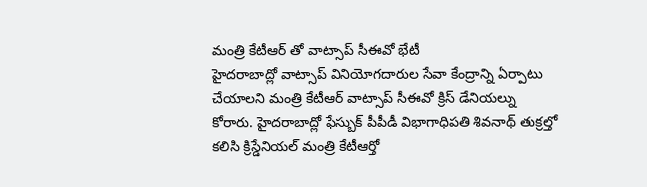మంత్రి కేటీఆర్ తో వాట్సాప్ సీఈవో భేటీ
హైదరాబాద్లో వాట్సాప్ వినియోగదారుల సేవా కేంద్రాన్ని ఏర్పాటు చేయాలని మంత్రి కేటీఆర్ వాట్సాప్ సీఈవో క్రిస్ డేనియల్ను కోరారు. హైదరాబాద్లో ఫేస్బుక్ పీపీడీ విభాగాధిపతి శివనాథ్ తుక్రల్తో కలిసి క్రిస్డేనియల్ మంత్రి కేటీఆర్తో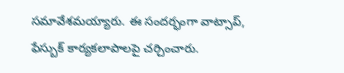సమావేశమయ్యారు. ఈ సందర్భంగా వాట్సాప్, ఫేస్బుక్ కార్యకలాపాలపై చర్చించారు.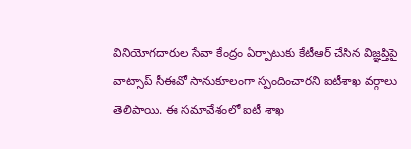వినియోగదారుల సేవా కేంద్రం ఏర్పాటుకు కేటీఆర్ చేసిన విజ్ఞప్తిపై వాట్సాప్ సీఈవో సానుకూలంగా స్పందించారని ఐటీశాఖ వర్గాలు తెలిపాయి. ఈ సమావేశంలో ఐటీ శాఖ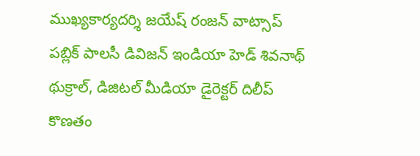ముఖ్యకార్యదర్శి జయేష్ రంజన్ వాట్సాప్ పబ్లిక్ పాలసీ డివిజన్ ఇండియా హెడ్ శివనాథ్ థుక్రాల్, డిజిటల్ మీడియా డైరెక్టర్ దిలీప్ కొణతం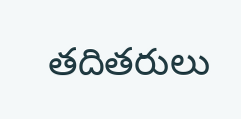తదితరులు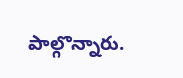పాల్గొన్నారు.